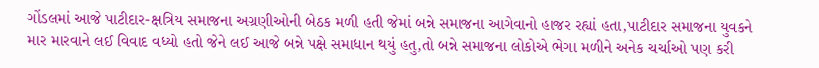ગોંડલમાં આજે પાટીદાર-ક્ષત્રિય સમાજના અગ્રણીઓની બેઠક મળી હતી જેમાં બન્ને સમાજના આગેવાનો હાજર રહ્યાં હતા,પાટીદાર સમાજના યુવકને માર મારવાને લઈ વિવાદ વધ્યો હતો જેને લઈ આજે બન્ને પક્ષે સમાધાન થયું હતુ,તો બન્ને સમાજના લોકોએ ભેગા મળીને અનેક ચર્ચાઓ પણ કરી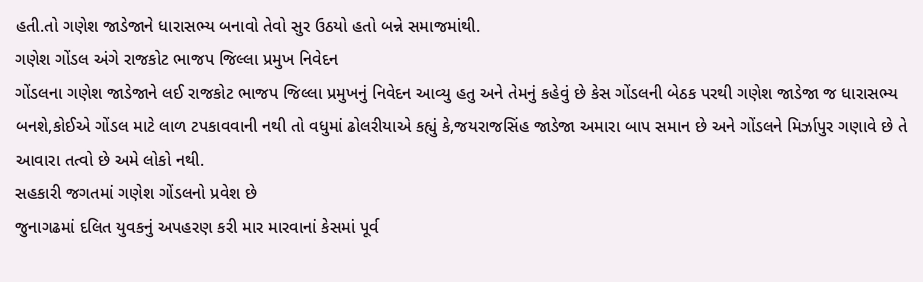હતી.તો ગણેશ જાડેજાને ધારાસભ્ય બનાવો તેવો સુર ઉઠયો હતો બન્ને સમાજમાંથી.
ગણેશ ગોંડલ અંગે રાજકોટ ભાજપ જિલ્લા પ્રમુખ નિવેદન
ગોંડલના ગણેશ જાડેજાને લઈ રાજકોટ ભાજપ જિલ્લા પ્રમુખનું નિવેદન આવ્યુ હતુ અને તેમનું કહેવું છે કેસ ગોંડલની બેઠક પરથી ગણેશ જાડેજા જ ધારાસભ્ય બનશે,કોઈએ ગોંડલ માટે લાળ ટપકાવવાની નથી તો વધુમાં ઢોલરીયાએ કહ્યું કે,જયરાજસિંહ જાડેજા અમારા બાપ સમાન છે અને ગોંડલને મિર્ઝાપુર ગણાવે છે તે આવારા તત્વો છે અમે લોકો નથી.
સહકારી જગતમાં ગણેશ ગોંડલનો પ્રવેશ છે
જુનાગઢમાં દલિત યુવકનું અપહરણ કરી માર મારવાનાં કેસમાં પૂર્વ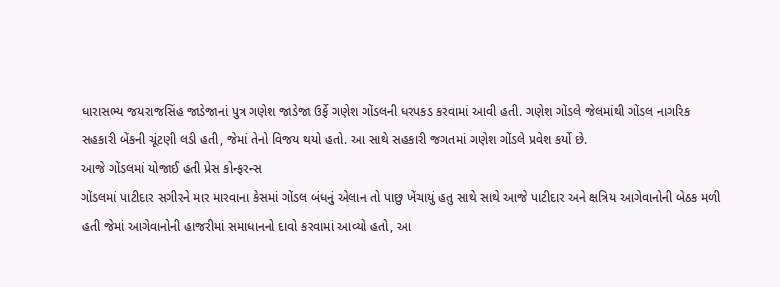ધારાસભ્ય જયરાજસિંહ જાડેજાનાં પુત્ર ગણેશ જાડેજા ઉર્ફે ગણેશ ગોંડલની ધરપકડ કરવામાં આવી હતી. ગણેશ ગોંડલે જેલમાંથી ગોંડલ નાગરિક સહકારી બેંકની ચૂંટણી લડી હતી, જેમાં તેનો વિજય થયો હતો. આ સાથે સહકારી જગતમાં ગણેશ ગોંડલે પ્રવેશ કર્યો છે.
આજે ગોંડલમાં યોજાઈ હતી પ્રેસ કોન્ફરન્સ
ગોંડલમાં પાટીદાર સગીરને માર મારવાના કેસમાં ગોંડલ બંધનું એલાન તો પાછુ ખેંચાયું હતુ સાથે સાથે આજે પાટીદાર અને ક્ષત્રિય આગેવાનોની બેઠક મળી હતી જેમાં આગેવાનોની હાજરીમાં સમાધાનનો દાવો કરવામાં આવ્યો હતો, આ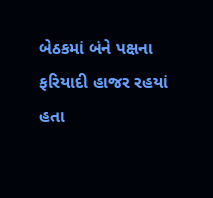બેઠકમાં બંને પક્ષના ફરિયાદી હાજર રહયાં હતા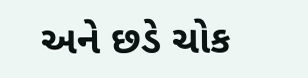અને છડે ચોક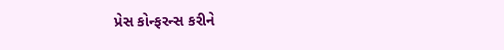પ્રેસ કોન્ફરન્સ કરીને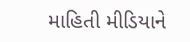માહિતી મીડિયાને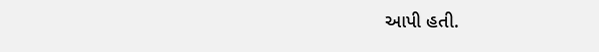આપી હતી.